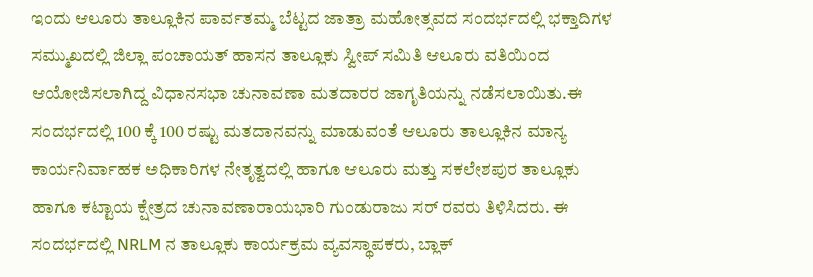ಇಂದು ಆಲೂರು ತಾಲ್ಲೂಕಿನ ಪಾರ್ವತಮ್ಮ ಬೆಟ್ಟದ ಜಾತ್ರಾ ಮಹೋತ್ಸವದ ಸಂದರ್ಭದಲ್ಲಿ ಭಕ್ತಾದಿಗಳ ಸಮ್ಮುಖದಲ್ಲಿ ಜಿಲ್ಲಾ ಪಂಚಾಯತ್ ಹಾಸನ ತಾಲ್ಲೂಕು ಸ್ವೀಪ್ ಸಮಿತಿ ಆಲೂರು ವತಿಯಿಂದ ಆಯೋಜಿಸಲಾಗಿದ್ದ ವಿಧಾನಸಭಾ ಚುನಾವಣಾ ಮತದಾರರ ಜಾಗೃತಿಯನ್ನು ನಡೆಸಲಾಯಿತು.ಈ ಸಂದರ್ಭದಲ್ಲಿ 100 ಕ್ಕೆ 100 ರಷ್ಟು ಮತದಾನವನ್ನು ಮಾಡುವಂತೆ ಆಲೂರು ತಾಲ್ಲೂಕಿನ ಮಾನ್ಯ ಕಾರ್ಯನಿರ್ವಾಹಕ ಅಧಿಕಾರಿಗಳ ನೇತೃತ್ವದಲ್ಲಿ ಹಾಗೂ ಆಲೂರು ಮತ್ತು ಸಕಲೇಶಪುರ ತಾಲ್ಲೂಕು ಹಾಗೂ ಕಟ್ಟಾಯ ಕ್ಷೇತ್ರದ ಚುನಾವಣಾರಾಯಭಾರಿ ಗುಂಡುರಾಜು ಸರ್ ರವರು ತಿಳಿಸಿದರು. ಈ ಸಂದರ್ಭದಲ್ಲಿ NRLM ನ ತಾಲ್ಲೂಕು ಕಾರ್ಯಕ್ರಮ ವ್ಯವಸ್ಥಾಪಕರು, ಬ್ಲಾಕ್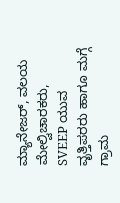ಮ್ಯಾನೇಜರ್, ವಲಯ ಮೇಲ್ವಿಚಾರಕರು, SVEEP ಯುವ ವೃತ್ತಿಪರರು ಹಾಗೂ ಮಗ್ಗೆ ಗ್ರಾಮ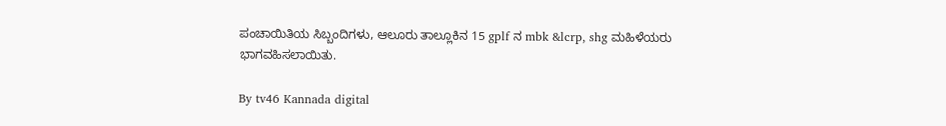ಪಂಚಾಯಿತಿಯ ಸಿಬ್ಬಂದಿಗಳು, ಆಲೂರು ತಾಲ್ಲೂಕಿನ 15 gplf ನ mbk &lcrp, shg ಮಹಿಳೆಯರು ಭಾಗವಹಿಸಲಾಯಿತು.

By tv46 Kannada digital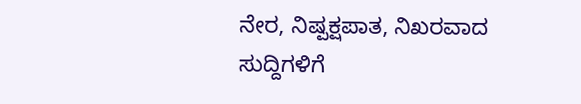ನೇರ, ನಿಷ್ಪಕ್ಷಪಾತ, ನಿಖರವಾದ ಸುದ್ದಿಗಳಿಗೆ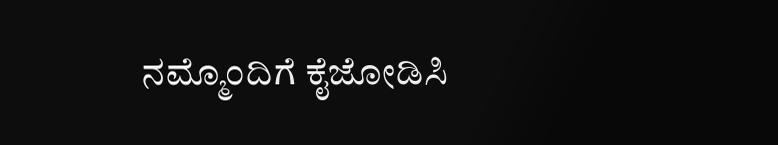ನಮ್ಮೊಂದಿಗೆ ಕೈಜೋಡಿಸಿ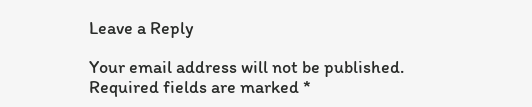Leave a Reply

Your email address will not be published. Required fields are marked *